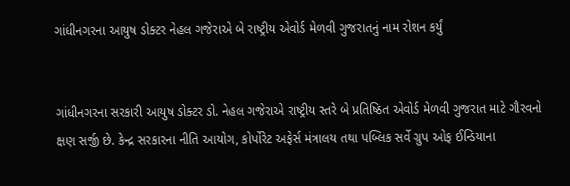ગાંધીનગરના આયુષ ડોક્ટર નેહલ ગજેરાએ બે રાષ્ટ્રીય એવોર્ડ મેળવી ગુજરાતનું નામ રોશન કર્યું


ગાંધીનગરના સરકારી આયુષ ડોક્ટર ડો. નેહલ ગજેરાએ રાષ્ટ્રીય સ્તરે બે પ્રતિષ્ઠિત એવોર્ડ મેળવી ગુજરાત માટે ગૌરવનો ક્ષણ સર્જી છે. કેન્દ્ર સરકારના નીતિ આયોગ, કોર્પોરેટ અફેર્સ મંત્રાલય તથા પબ્લિક સર્વે ગ્રુપ ઓફ ઈન્ડિયાના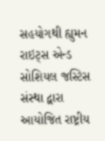સહયોગથી હ્યુમન રાઇટ્સ એન્ડ સોશિયલ જસ્ટિસ સંસ્થા દ્વારા આયોજિત રાષ્ટ્રીય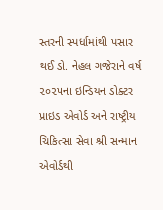સ્તરની સ્પર્ધામાંથી પસાર થઈ ડો. નેહલ ગજેરાને વર્ષ ૨૦૨૫ના ઇન્ડિયન ડોક્ટર પ્રાઇડ એવોર્ડ અને રાષ્ટ્રીય ચિકિત્સા સેવા શ્રી સન્માન એવોર્ડથી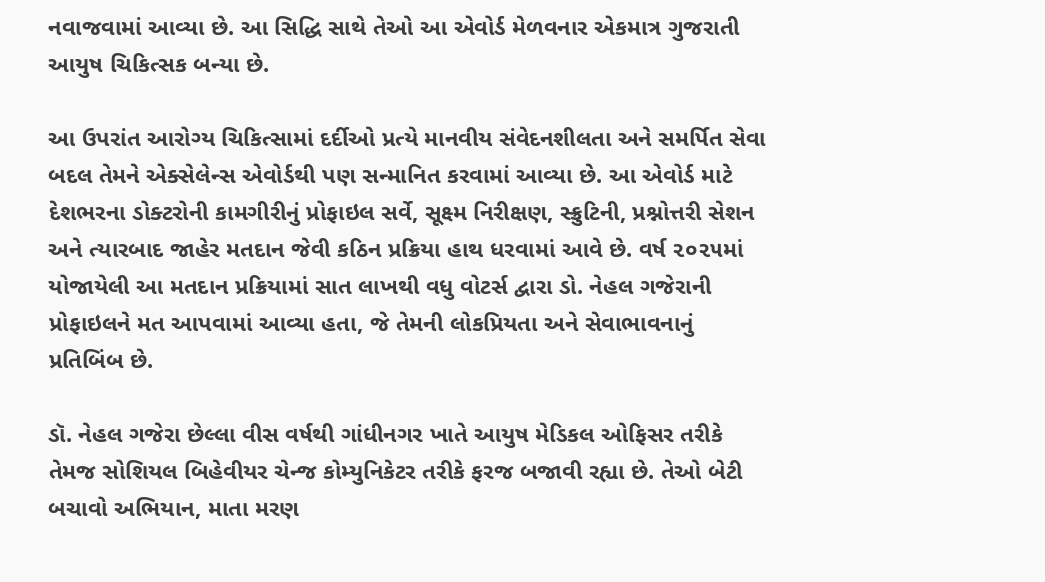નવાજવામાં આવ્યા છે. આ સિદ્ધિ સાથે તેઓ આ એવોર્ડ મેળવનાર એકમાત્ર ગુજરાતી આયુષ ચિકિત્સક બન્યા છે.

આ ઉપરાંત આરોગ્ય ચિકિત્સામાં દર્દીઓ પ્રત્યે માનવીય સંવેદનશીલતા અને સમર્પિત સેવા બદલ તેમને એક્સેલેન્સ એવોર્ડથી પણ સન્માનિત કરવામાં આવ્યા છે. આ એવોર્ડ માટે દેશભરના ડોક્ટરોની કામગીરીનું પ્રોફાઇલ સર્વે, સૂક્ષ્મ નિરીક્ષણ, સ્ક્રુટિની, પ્રશ્નોત્તરી સેશન અને ત્યારબાદ જાહેર મતદાન જેવી કઠિન પ્રક્રિયા હાથ ધરવામાં આવે છે. વર્ષ ૨૦૨૫માં યોજાયેલી આ મતદાન પ્રક્રિયામાં સાત લાખથી વધુ વોટર્સ દ્વારા ડો. નેહલ ગજેરાની પ્રોફાઇલને મત આપવામાં આવ્યા હતા, જે તેમની લોકપ્રિયતા અને સેવાભાવનાનું પ્રતિબિંબ છે.

ડૉ. નેહલ ગજેરા છેલ્લા વીસ વર્ષથી ગાંધીનગર ખાતે આયુષ મેડિકલ ઓફિસર તરીકે તેમજ સોશિયલ બિહેવીયર ચેન્જ કોમ્યુનિકેટર તરીકે ફરજ બજાવી રહ્યા છે. તેઓ બેટી બચાવો અભિયાન, માતા મરણ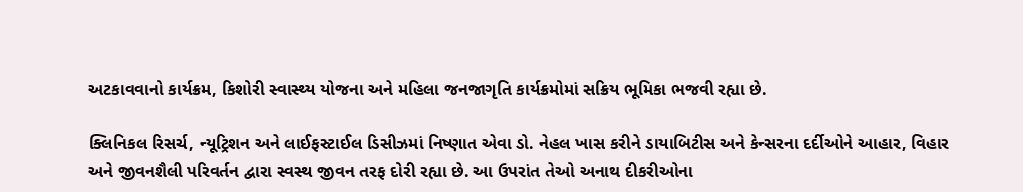અટકાવવાનો કાર્યક્રમ, કિશોરી સ્વાસ્થ્ય યોજના અને મહિલા જનજાગૃતિ કાર્યક્રમોમાં સક્રિય ભૂમિકા ભજવી રહ્યા છે.

ક્લિનિકલ રિસર્ચ, ન્યૂટ્રિશન અને લાઈફસ્ટાઈલ ડિસીઝમાં નિષ્ણાત એવા ડો. નેહલ ખાસ કરીને ડાયાબિટીસ અને કેન્સરના દર્દીઓને આહાર, વિહાર અને જીવનશૈલી પરિવર્તન દ્વારા સ્વસ્થ જીવન તરફ દોરી રહ્યા છે. આ ઉપરાંત તેઓ અનાથ દીકરીઓના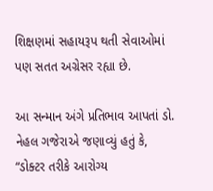શિક્ષણમાં સહાયરૂપ થતી સેવાઓમાં પણ સતત અગ્રેસર રહ્યા છે.

આ સન્માન અંગે પ્રતિભાવ આપતાં ડો. નેહલ ગજેરાએ જણાવ્યું હતું કે, “ડોક્ટર તરીકે આરોગ્ય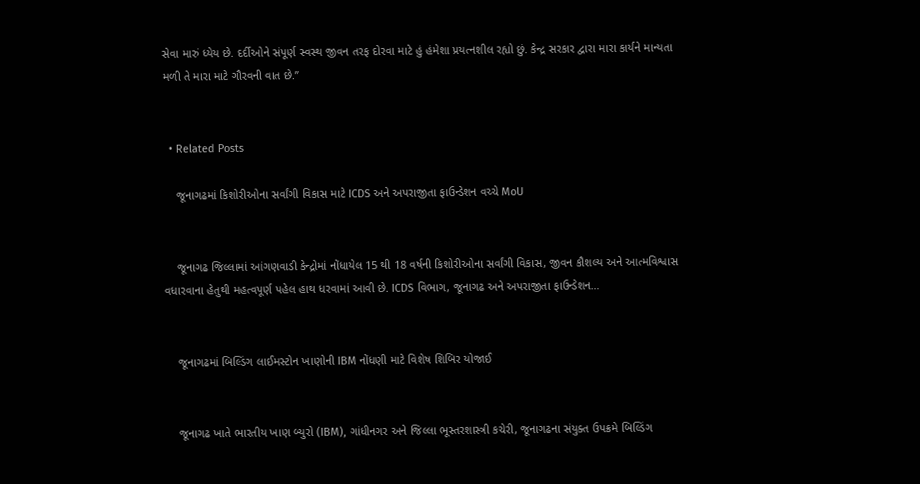સેવા મારું ધ્યેય છે. દર્દીઓને સંપૂર્ણ સ્વસ્થ જીવન તરફ દોરવા માટે હું હંમેશા પ્રયત્નશીલ રહ્યો છું. કેન્દ્ર સરકાર દ્વારા મારા કાર્યને માન્યતા મળી તે મારા માટે ગૌરવની વાત છે.”


  • Related Posts

    જૂનાગઢમાં કિશોરીઓના સર્વાંગી વિકાસ માટે ICDS અને અપરાજીતા ફાઉન્ડેશન વચ્ચે MoU


    જૂનાગઢ જિલ્લામાં આંગણવાડી કેન્દ્રોમાં નોંધાયેલ 15 થી 18 વર્ષની કિશોરીઓના સર્વાંગી વિકાસ, જીવન કૌશલ્ય અને આત્મવિશ્વાસ વધારવાના હેતુથી મહત્વપૂર્ણ પહેલ હાથ ધરવામાં આવી છે. ICDS વિભાગ, જૂનાગઢ અને અપરાજીતા ફાઉન્ડેશન…


    જૂનાગઢમાં બિલ્ડિંગ લાઈમસ્ટોન ખાણોની IBM નોંધણી માટે વિશેષ શિબિર યોજાઈ


    જૂનાગઢ ખાતે ભારતીય ખાણ બ્યુરો (IBM), ગાંધીનગર અને જિલ્લા ભૂસ્તરશાસ્ત્રી કચેરી, જૂનાગઢના સંયુક્ત ઉપક્રમે બિલ્ડિંગ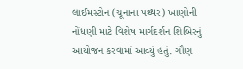લાઈમસ્ટોન (ચૂનાના પથ્થર) ખાણોની નોંધણી માટે વિશેષ માર્ગદર્શન શિબિરનું આયોજન કરવામાં આવ્યું હતું. ગૌણ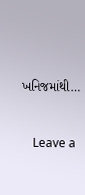ખનિજમાંથી…


    Leave a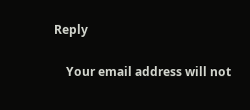Reply

    Your email address will not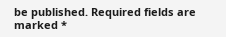be published. Required fields are marked *